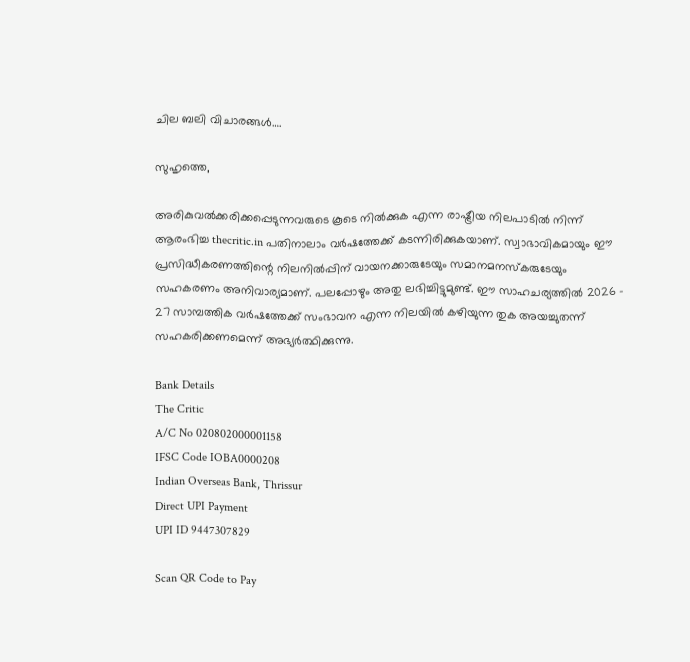ചില ബലി വിചാരങ്ങള്‍….

സുഹൃത്തെ,

അരികുവല്‍ക്കരിക്കപ്പെടുന്നവരുടെ കൂടെ നില്‍ക്കുക എന്ന രാഷ്ട്രീയ നിലപാടില്‍ നിന്ന് ആരംഭിച്ച thecritic.in പതിനാലാം വര്‍ഷത്തേക്ക് കടന്നിരിക്കുകയാണ്. സ്വാഭാവികമായും ഈ പ്രസിദ്ധീകരണത്തിന്റെ നിലനില്‍പ്പിന് വായനക്കാരുടേയും സമാനമനസ്‌കരുടേയും സഹകരണം അനിവാര്യമാണ്. പലപ്പോഴും അതു ലഭിച്ചിട്ടുമുണ്ട്. ഈ സാഹചര്യത്തില്‍ 2026 - 27 സാമ്പത്തിക വര്‍ഷത്തേക്ക് സംഭാവന എന്ന നിലയില്‍ കഴിയുന്ന തുക അയച്ചുതന്ന് സഹകരിക്കണമെന്ന് അഭ്യര്‍ത്ഥിക്കുന്നു.

Bank Details
The Critic
A/C No 020802000001158
IFSC Code IOBA0000208
Indian Overseas Bank, Thrissur
Direct UPI Payment
UPI ID 9447307829

Scan QR Code to Pay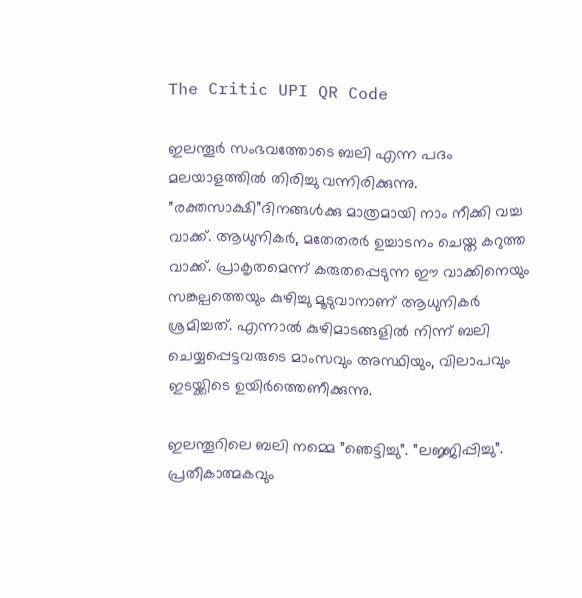The Critic UPI QR Code

ഇലന്തൂര്‍ സംഭവത്തോടെ ബലി എന്ന പദം മലയാളത്തില്‍ തിരിച്ചു വന്നിരിക്കുന്നു. ”രക്തസാക്ഷി”ദിനങ്ങള്‍ക്കു മാത്രമായി നാം നീക്കി വച്ച വാക്ക്. ആധുനികര്‍, മതേതരര്‍ ഉച്ചാടനം ചെയ്ത കറുത്ത വാക്ക്. പ്രാകൃതമെന്ന് കരുതപ്പെടുന്ന ഈ വാക്കിനെയും സങ്കല്പത്തെയും കുഴിച്ചു മൂടുവാനാണ് ആധുനികര്‍ ശ്രമിച്ചത്. എന്നാല്‍ കുഴിമാടങ്ങളില്‍ നിന്ന് ബലി ചെയ്യപ്പെട്ടവരുടെ മാംസവും അസ്ഥിയും, വിലാപവും ഇടയ്ക്കിടെ ഉയിര്‍ത്തെണീക്കുന്നു.

ഇലന്തൂറിലെ ബലി നമ്മെ ”ഞെട്ടിച്ചു”. ”ലജ്ജിപ്പിച്ചു”. പ്രതീകാത്മകവും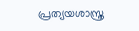പ്രത്യയശാസ്ത്ര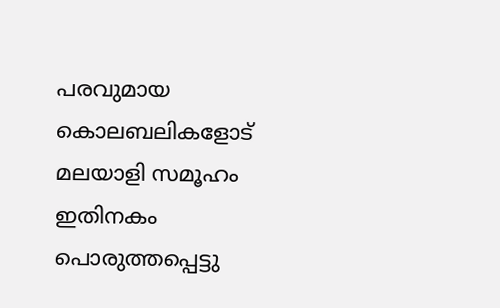പരവുമായ കൊലബലികളോട് മലയാളി സമൂഹം ഇതിനകം പൊരുത്തപ്പെട്ടു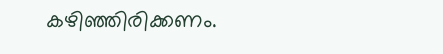കഴിഞ്ഞിരിക്കണം.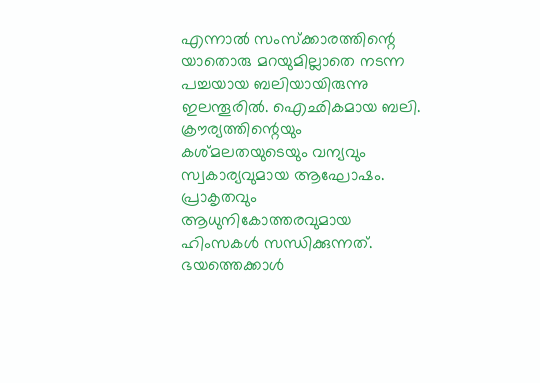എന്നാല്‍ സംസ്‌ക്കാരത്തിന്റെ യാതൊരു മറയുമില്ലാതെ നടന്ന പച്ചയായ ബലിയായിരുന്നു ഇലന്തൂരില്‍. ഐഛികമായ ബലി. ക്രൗര്യത്തിന്റെയും കശ്മലതയുടെയും വന്യവും സ്വകാര്യവുമായ ആഘോഷം. പ്രാകൃതവും ആധുനികോത്തരവുമായ ഹിംസകള്‍ സന്ധിക്കുന്നത്. ഭയത്തെക്കാള്‍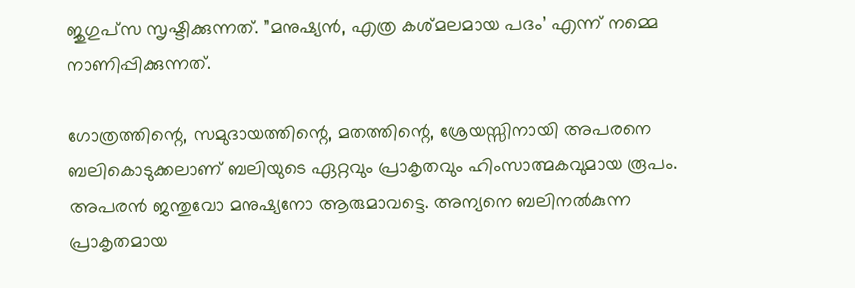ജുഗുപ്‌സ സൃഷ്ടിക്കുന്നത്. ”മനുഷ്യന്‍, എത്ര കശ്മലമായ പദം’ എന്ന് നമ്മെ നാണിപ്പിക്കുന്നത്.

ഗോത്രത്തിന്റെ, സമുദായത്തിന്റെ, മതത്തിന്റെ, ശ്രേയസ്സിനായി അപരനെ ബലികൊടുക്കലാണ് ബലിയുടെ ഏറ്റവും പ്രാകൃതവും ഹിംസാത്മകവുമായ രൂപം. അപരന്‍ ജന്തുവോ മനുഷ്യനോ ആരുമാവട്ടെ. അന്യനെ ബലിനല്‍കുന്ന പ്രാകൃതമായ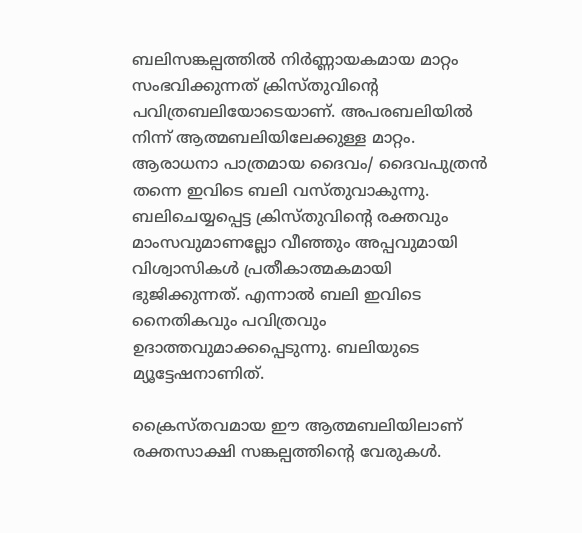ബലിസങ്കല്പത്തില്‍ നിര്‍ണ്ണായകമായ മാറ്റം സംഭവിക്കുന്നത് ക്രിസ്തുവിന്റെ പവിത്രബലിയോടെയാണ്. അപരബലിയില്‍ നിന്ന് ആത്മബലിയിലേക്കുള്ള മാറ്റം. ആരാധനാ പാത്രമായ ദൈവം/ ദൈവപുത്രന്‍ തന്നെ ഇവിടെ ബലി വസ്തുവാകുന്നു. ബലിചെയ്യപ്പെട്ട ക്രിസ്തുവിന്റെ രക്തവും മാംസവുമാണല്ലോ വീഞ്ഞും അപ്പവുമായി വിശ്വാസികള്‍ പ്രതീകാത്മകമായി ഭുജിക്കുന്നത്. എന്നാല്‍ ബലി ഇവിടെ നൈതികവും പവിത്രവും ഉദാത്തവുമാക്കപ്പെടുന്നു. ബലിയുടെ മ്യൂട്ടേഷനാണിത്.

ക്രൈസ്തവമായ ഈ ആത്മബലിയിലാണ് രക്തസാക്ഷി സങ്കല്പത്തിന്റെ വേരുകള്‍.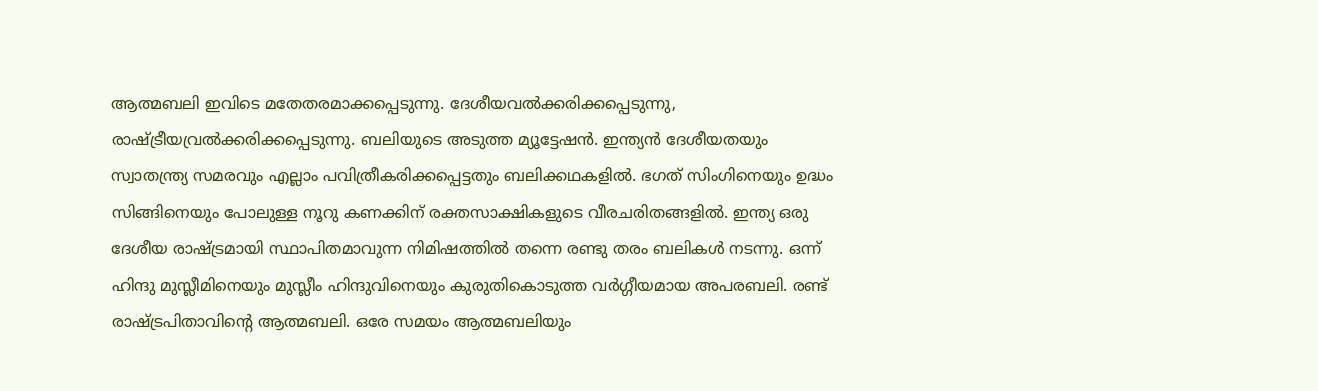ആത്മബലി ഇവിടെ മതേതരമാക്കപ്പെടുന്നു. ദേശീയവല്‍ക്കരിക്കപ്പെടുന്നു, രാഷ്ട്രീയവ്രല്‍ക്കരിക്കപ്പെടുന്നു. ബലിയുടെ അടുത്ത മ്യൂട്ടേഷന്‍. ഇന്ത്യന്‍ ദേശീയതയും സ്വാതന്ത്ര്യ സമരവും എല്ലാം പവിത്രീകരിക്കപ്പെട്ടതും ബലിക്കഥകളില്‍. ഭഗത് സിംഗിനെയും ഉദ്ധം സിങ്ങിനെയും പോലുള്ള നൂറു കണക്കിന് രക്തസാക്ഷികളുടെ വീരചരിതങ്ങളില്‍. ഇന്ത്യ ഒരു ദേശീയ രാഷ്ട്രമായി സ്ഥാപിതമാവുന്ന നിമിഷത്തില്‍ തന്നെ രണ്ടു തരം ബലികള്‍ നടന്നു. ഒന്ന് ഹിന്ദു മുസ്ലീമിനെയും മുസ്ലീം ഹിന്ദുവിനെയും കുരുതികൊടുത്ത വര്‍ഗ്ഗീയമായ അപരബലി. രണ്ട് രാഷ്ട്രപിതാവിന്റെ ആത്മബലി. ഒരേ സമയം ആത്മബലിയും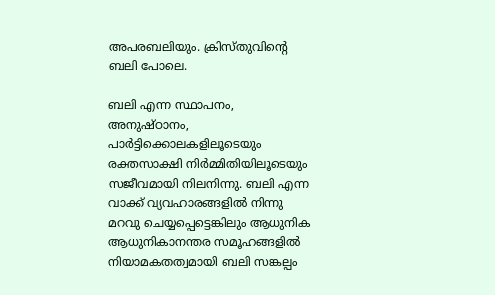അപരബലിയും. ക്രിസ്തുവിന്റെ ബലി പോലെ.

ബലി എന്ന സ്ഥാപനം, അനുഷ്ഠാനം, പാര്‍ട്ടിക്കൊലകളിലൂടെയും രക്തസാക്ഷി നിര്‍മ്മിതിയിലൂടെയും സജീവമായി നിലനിന്നു. ബലി എന്ന വാക്ക് വ്യവഹാരങ്ങളില്‍ നിന്നു മറവു ചെയ്യപ്പെട്ടെങ്കിലും ആധുനിക ആധുനികാനന്തര സമൂഹങ്ങളില്‍ നിയാമകതത്വമായി ബലി സങ്കല്പം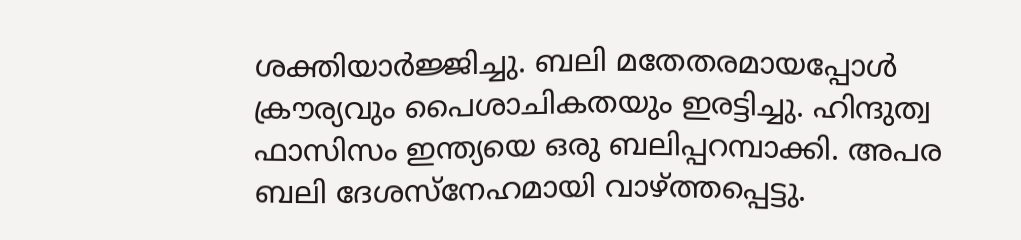ശക്തിയാര്‍ജ്ജിച്ചു. ബലി മതേതരമായപ്പോള്‍ ക്രൗര്യവും പൈശാചികതയും ഇരട്ടിച്ചു. ഹിന്ദുത്വ ഫാസിസം ഇന്ത്യയെ ഒരു ബലിപ്പറമ്പാക്കി. അപര ബലി ദേശസ്‌നേഹമായി വാഴ്ത്തപ്പെട്ടു.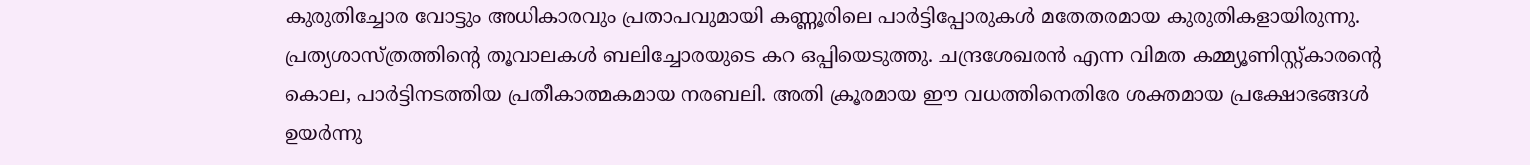കുരുതിച്ചോര വോട്ടും അധികാരവും പ്രതാപവുമായി കണ്ണൂരിലെ പാര്‍ട്ടിപ്പോരുകള്‍ മതേതരമായ കുരുതികളായിരുന്നു. പ്രത്യശാസ്ത്രത്തിന്റെ തൂവാലകള്‍ ബലിച്ചോരയുടെ കറ ഒപ്പിയെടുത്തു. ചന്ദ്രശേഖരന്‍ എന്ന വിമത കമ്മ്യൂണിസ്റ്റ്കാരന്റെ കൊല, പാര്‍ട്ടിനടത്തിയ പ്രതീകാത്മകമായ നരബലി. അതി ക്രൂരമായ ഈ വധത്തിനെതിരേ ശക്തമായ പ്രക്ഷോഭങ്ങള്‍ ഉയര്‍ന്നു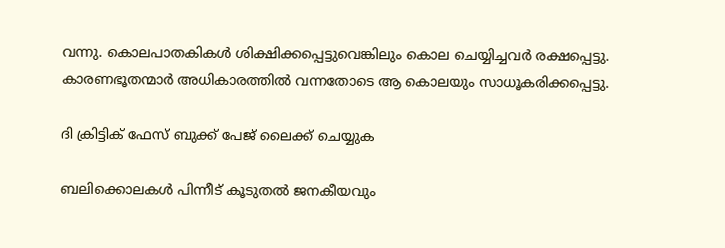വന്നു. കൊലപാതകികള്‍ ശിക്ഷിക്കപ്പെട്ടുവെങ്കിലും കൊല ചെയ്യിച്ചവര്‍ രക്ഷപ്പെട്ടു. കാരണഭൂതന്മാര്‍ അധികാരത്തില്‍ വന്നതോടെ ആ കൊലയും സാധൂകരിക്കപ്പെട്ടു.

ദി ക്രിട്ടിക് ഫേസ് ബുക്ക് പേജ് ലൈക്ക് ചെയ്യുക

ബലിക്കൊലകള്‍ പിന്നീട് കൂടുതല്‍ ജനകീയവും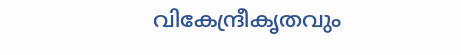വികേന്ദ്രീകൃതവും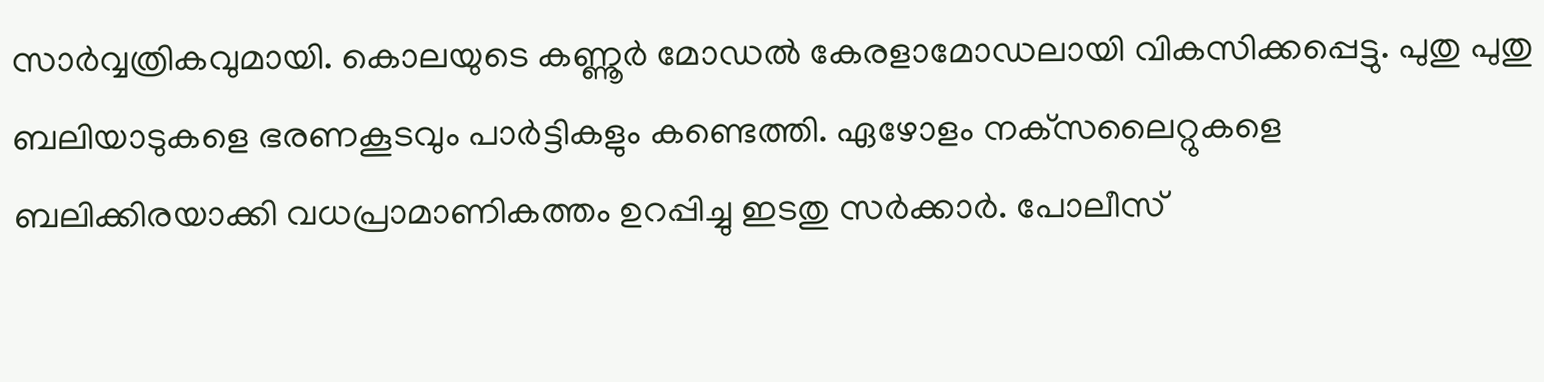സാര്‍വ്വത്രികവുമായി. കൊലയുടെ കണ്ണൂര്‍ മോഡല്‍ കേരളാമോഡലായി വികസിക്കപ്പെട്ടു. പുതു പുതു ബലിയാടുകളെ ഭരണകൂടവും പാര്‍ട്ടികളും കണ്ടെത്തി. ഏഴോളം നക്‌സലൈറ്റുകളെ ബലിക്കിരയാക്കി വധപ്രാമാണികത്തം ഉറപ്പിച്ചു ഇടതു സര്‍ക്കാര്‍. പോലീസ്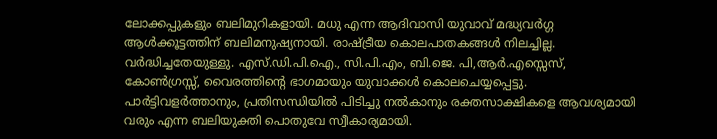ലോക്കപ്പുകളും ബലിമുറികളായി. മധു എന്ന ആദിവാസി യുവാവ് മദ്ധ്യവര്‍ഗ്ഗ ആള്‍ക്കൂട്ടത്തിന് ബലിമനുഷ്യനായി. രാഷ്ട്രീയ കൊലപാതകങ്ങള്‍ നിലച്ചില്ല. വര്‍ദ്ധിച്ചതേയുള്ളു. എസ്.ഡി.പി.ഐ., സി.പി.എം, ബി.ജെ. പി,ആര്‍.എസ്സെസ്, കോണ്‍ഗ്രസ്സ്, വൈരത്തിന്റെ ഭാഗമായും യുവാക്കള്‍ കൊലചെയ്യപ്പെട്ടു. പാര്‍ട്ടിവളര്‍ത്താനും, പ്രതിസന്ധിയില്‍ പിടിച്ചു നല്‍കാനും രക്തസാക്ഷികളെ ആവശ്യമായി വരും എന്ന ബലിയുക്തി പൊതുവേ സ്വീകാര്യമായി.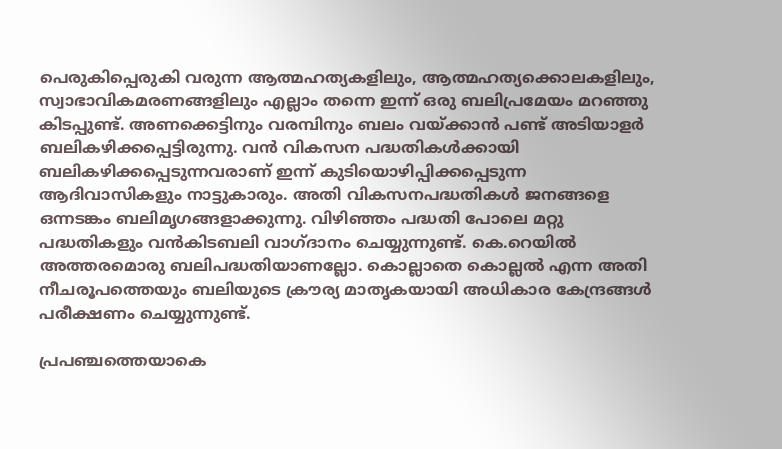പെരുകിപ്പെരുകി വരുന്ന ആത്മഹത്യകളിലും, ആത്മഹത്യക്കൊലകളിലും, സ്വാഭാവികമരണങ്ങളിലും എല്ലാം തന്നെ ഇന്ന് ഒരു ബലിപ്രമേയം മറഞ്ഞു കിടപ്പുണ്ട്. അണക്കെട്ടിനും വരമ്പിനും ബലം വയ്ക്കാന്‍ പണ്ട് അടിയാളര്‍ ബലികഴിക്കപ്പെട്ടിരുന്നു. വന്‍ വികസന പദ്ധതികള്‍ക്കായി ബലികഴിക്കപ്പെടുന്നവരാണ് ഇന്ന് കുടിയൊഴിപ്പിക്കപ്പെടുന്ന ആദിവാസികളും നാട്ടുകാരും. അതി വികസനപദ്ധതികള്‍ ജനങ്ങളെ ഒന്നടങ്കം ബലിമൃഗങ്ങളാക്കുന്നു. വിഴിഞ്ഞം പദ്ധതി പോലെ മറ്റു പദ്ധതികളും വന്‍കിടബലി വാഗ്ദാനം ചെയ്യുന്നുണ്ട്. കെ.റെയില്‍ അത്തരമൊരു ബലിപദ്ധതിയാണല്ലോ. കൊല്ലാതെ കൊല്ലല്‍ എന്ന അതി നീചരൂപത്തെയും ബലിയുടെ ക്രൗര്യ മാതൃകയായി അധികാര കേന്ദ്രങ്ങള്‍ പരീക്ഷണം ചെയ്യുന്നുണ്ട്.

പ്രപഞ്ചത്തെയാകെ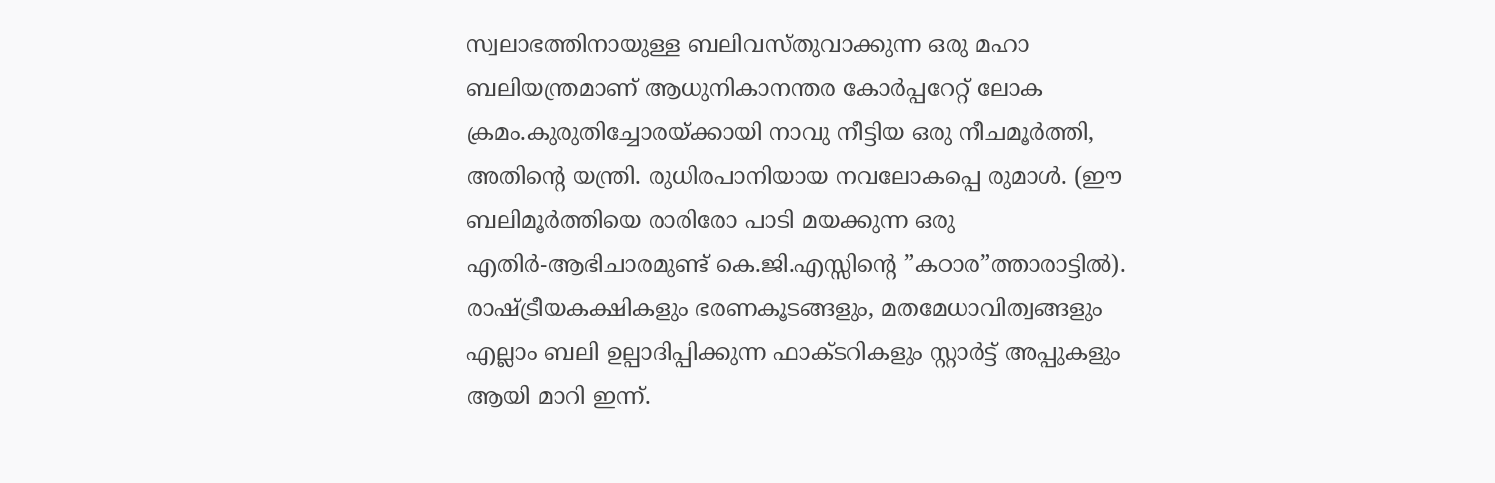സ്വലാഭത്തിനായുള്ള ബലിവസ്തുവാക്കുന്ന ഒരു മഹാ ബലിയന്ത്രമാണ് ആധുനികാനന്തര കോര്‍പ്പറേറ്റ് ലോക ക്രമം.കുരുതിച്ചോരയ്ക്കായി നാവു നീട്ടിയ ഒരു നീചമൂര്‍ത്തി, അതിന്റെ യന്ത്രി. രുധിരപാനിയായ നവലോകപ്പെ രുമാള്‍. (ഈ ബലിമൂര്‍ത്തിയെ രാരിരോ പാടി മയക്കുന്ന ഒരു എതിര്‍-ആഭിചാരമുണ്ട് കെ.ജി.എസ്സിന്റെ ”കഠാര”ത്താരാട്ടില്‍). രാഷ്ട്രീയകക്ഷികളും ഭരണകൂടങ്ങളും, മതമേധാവിത്വങ്ങളും എല്ലാം ബലി ഉല്പാദിപ്പിക്കുന്ന ഫാക്ടറികളും സ്റ്റാര്‍ട്ട് അപ്പുകളും ആയി മാറി ഇന്ന്.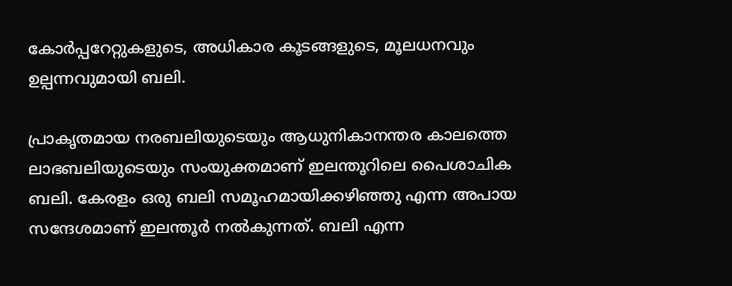കോര്‍പ്പറേറ്റുകളുടെ, അധികാര കൂടങ്ങളുടെ, മൂലധനവും ഉല്പന്നവുമായി ബലി.

പ്രാകൃതമായ നരബലിയുടെയും ആധുനികാനന്തര കാലത്തെ ലാഭബലിയുടെയും സംയുക്തമാണ് ഇലന്തൂറിലെ പൈശാചിക ബലി. കേരളം ഒരു ബലി സമൂഹമായിക്കഴിഞ്ഞു എന്ന അപായ സന്ദേശമാണ് ഇലന്തൂര്‍ നല്‍കുന്നത്. ബലി എന്ന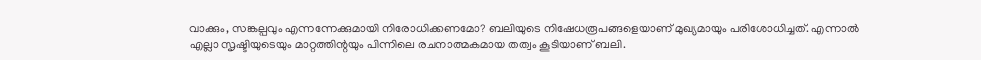വാക്കും, സങ്കല്പവും എന്നന്നേക്കുമായി നിരോധിക്കണമോ? ബലിയുടെ നിഷേധരൂപങ്ങളെയാണ് മുഖ്യമായും പരിശോധിച്ചത്. എന്നാല്‍ എല്ലാ സൃഷ്ടിയുടെയും മാറ്റത്തിന്റയും പിന്നിലെ രചനാത്മകമായ തത്വം കൂടിയാണ് ബലി.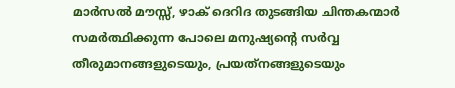മാര്‍സല്‍ മൗസ്സ്, ഴാക് ദെറിദ തുടങ്ങിയ ചിന്തകന്മാര്‍ സമര്‍ത്ഥിക്കുന്ന പോലെ മനുഷ്യന്റെ സര്‍വ്വ തീരുമാനങ്ങളുടെയും, പ്രയത്‌നങ്ങളുടെയും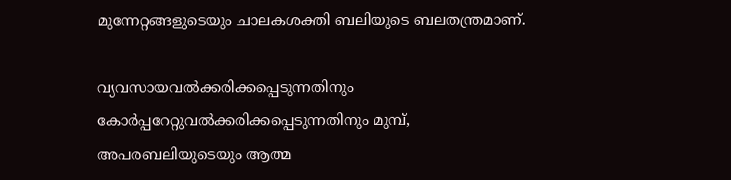മുന്നേറ്റങ്ങളുടെയും ചാലകശക്തി ബലിയുടെ ബലതന്ത്രമാണ്.

വ്യവസായവല്‍ക്കരിക്കപ്പെടുന്നതിനും കോര്‍പ്പറേറ്റുവല്‍ക്കരിക്കപ്പെടുന്നതിനും മുമ്പ്, അപരബലിയുടെയും ആത്മ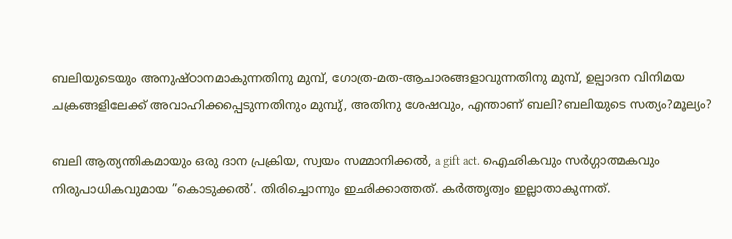ബലിയുടെയും അനുഷ്ഠാനമാകുന്നതിനു മുമ്പ്, ഗോത്ര-മത-ആചാരങ്ങളാവുന്നതിനു മുമ്പ്, ഉല്പാദന വിനിമയ ചക്രങ്ങളിലേക്ക് അവാഹിക്കപ്പെടുന്നതിനും മുമ്പു്, അതിനു ശേഷവും, എന്താണ് ബലി?ബലിയുടെ സത്യം?മൂല്യം?

ബലി ആത്യന്തികമായും ഒരു ദാന പ്രക്രിയ, സ്വയം സമ്മാനിക്കല്‍, a gift act. ഐഛികവും സര്‍ഗ്ഗാത്മകവും നിരുപാധികവുമായ ”കൊടുക്കല്‍’. തിരിച്ചൊന്നും ഇഛിക്കാത്തത്. കര്‍ത്തൃത്വം ഇല്ലാതാകുന്നത്.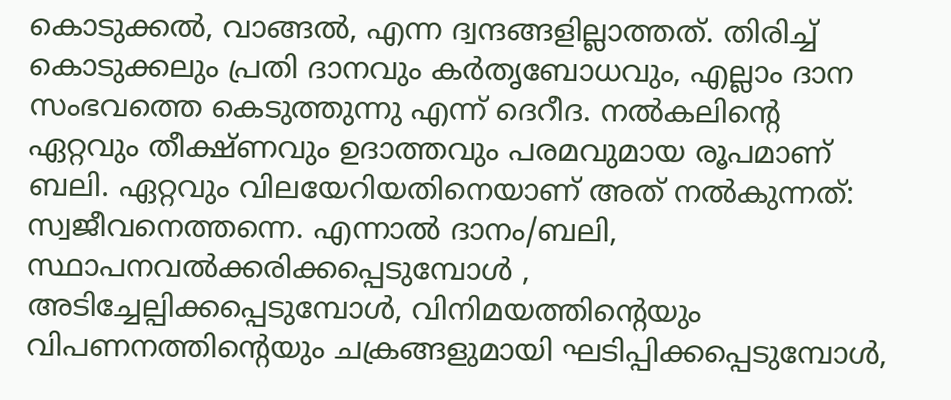കൊടുക്കല്‍, വാങ്ങല്‍, എന്ന ദ്വന്ദങ്ങളില്ലാത്തത്. തിരിച്ച് കൊടുക്കലും പ്രതി ദാനവും കര്‍തൃബോധവും, എല്ലാം ദാന സംഭവത്തെ കെടുത്തുന്നു എന്ന് ദെറീദ. നല്‍കലിന്റെ ഏറ്റവും തീക്ഷ്ണവും ഉദാത്തവും പരമവുമായ രൂപമാണ് ബലി. ഏറ്റവും വിലയേറിയതിനെയാണ് അത് നല്‍കുന്നത്: സ്വജീവനെത്തന്നെ. എന്നാല്‍ ദാനം/ബലി, സ്ഥാപനവല്‍ക്കരിക്കപ്പെടുമ്പോള്‍ , അടിച്ചേല്പിക്കപ്പെടുമ്പോള്‍, വിനിമയത്തിന്റെയും വിപണനത്തിന്റെയും ചക്രങ്ങളുമായി ഘടിപ്പിക്കപ്പെടുമ്പോള്‍,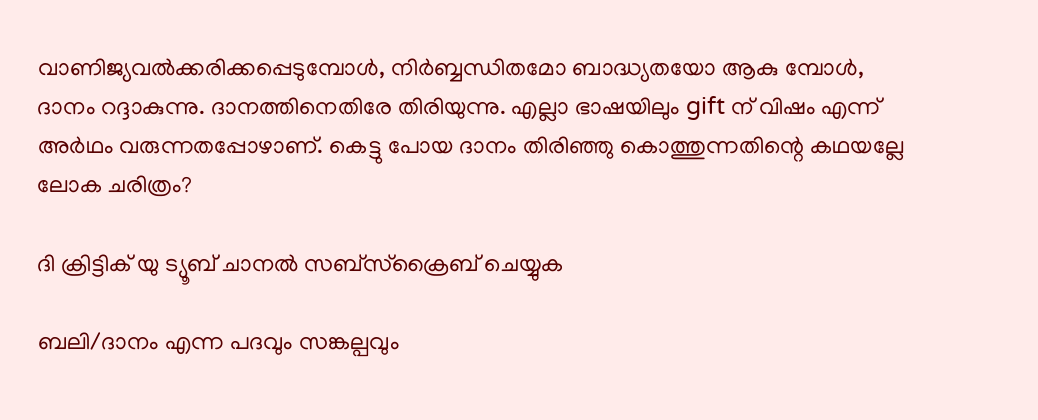വാണിജ്യവല്‍ക്കരിക്കപ്പെടുമ്പോള്‍, നിര്‍ബ്ബന്ധിതമോ ബാദ്ധ്യതയോ ആകു മ്പോള്‍, ദാനം റദ്ദാകുന്നു. ദാനത്തിനെതിരേ തിരിയുന്നു. എല്ലാ ഭാഷയിലും gift ന് വിഷം എന്ന് അര്‍ഥം വരുന്നതപ്പോഴാണ്. കെട്ടു പോയ ദാനം തിരിഞ്ഞു കൊത്തുന്നതിന്റെ കഥയല്ലേ ലോക ചരിത്രം?

ദി ക്രിട്ടിക് യു ട്യൂബ് ചാനല്‍ സബ്‌സ്‌ക്രൈബ് ചെയ്യുക

ബലി/ദാനം എന്ന പദവും സങ്കല്പവും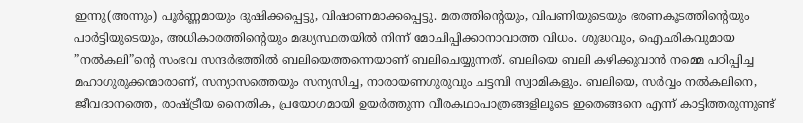ഇന്നു(അന്നും) പൂര്‍ണ്ണമായും ദുഷിക്കപ്പെട്ടു, വിഷാണമാക്കപ്പെട്ടു. മതത്തിന്റെയും, വിപണിയുടെയും ഭരണകൂടത്തിന്റെയും പാര്‍ട്ടിയുടെയും, അധികാരത്തിന്റെയും മദ്ധ്യസ്ഥതയില്‍ നിന്ന് മോചിപ്പിക്കാനാവാത്ത വിധം. ശുദ്ധവും, ഐഛികവുമായ ”നല്‍കലി”ന്റെ സംഭവ സന്ദര്‍ഭത്തില്‍ ബലിയെത്തന്നെയാണ് ബലിചെയ്യുന്നത്. ബലിയെ ബലി കഴിക്കുവാന്‍ നമ്മെ പഠിപ്പിച്ച മഹാഗുരുക്കന്മാരാണ്, സന്യാസത്തെയും സന്യസിച്ച, നാരായണഗുരുവും ചട്ടമ്പി സ്വാമികളും. ബലിയെ, സര്‍വ്വം നല്‍കലിനെ, ജീവദാനത്തെ, രാഷ്ട്രീയ നൈതിക, പ്രയോഗമായി ഉയര്‍ത്തുന്ന വീരകഥാപാത്രങ്ങളിലൂടെ ഇതെങ്ങനെ എന്ന് കാട്ടിത്തരുന്നുണ്ട്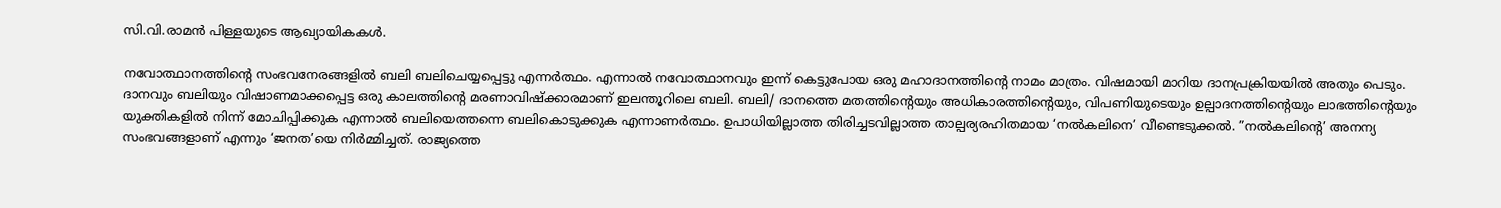സി.വി.രാമന്‍ പിള്ളയുടെ ആഖ്യായികകള്‍.

നവോത്ഥാനത്തിന്റെ സംഭവനേരങ്ങളില്‍ ബലി ബലിചെയ്യപ്പെട്ടു എന്നര്‍ത്ഥം. എന്നാല്‍ നവോത്ഥാനവും ഇന്ന് കെട്ടുപോയ ഒരു മഹാദാനത്തിന്റെ നാമം മാത്രം. വിഷമായി മാറിയ ദാനപ്രക്രിയയില്‍ അതും പെടും. ദാനവും ബലിയും വിഷാണമാക്കപ്പെട്ട ഒരു കാലത്തിന്റെ മരണാവിഷ്‌ക്കാരമാണ് ഇലന്തൂറിലെ ബലി. ബലി/ ദാനത്തെ മതത്തിന്റെയും അധികാരത്തിന്റെയും, വിപണിയുടെയും ഉല്പാദനത്തിന്റെയും ലാഭത്തിന്റെയും യുക്തികളില്‍ നിന്ന് മോചിപ്പിക്കുക എന്നാല്‍ ബലിയെത്തന്നെ ബലികൊടുക്കുക എന്നാണര്‍ത്ഥം. ഉപാധിയില്ലാത്ത തിരിച്ചടവില്ലാത്ത താല്പര്യരഹിതമായ ‘നല്‍കലിനെ’ വീണ്ടെടുക്കല്‍. ”നല്‍കലിന്റെ’ അനന്യ സംഭവങ്ങളാണ് എന്നും ‘ജനത’യെ നിര്‍മ്മിച്ചത്. രാജ്യത്തെ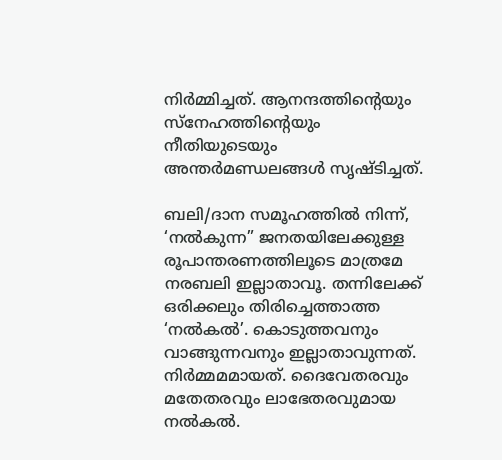നിര്‍മ്മിച്ചത്. ആനന്ദത്തിന്റെയും സ്‌നേഹത്തിന്റെയും നീതിയുടെയും അന്തര്‍മണ്ഡലങ്ങള്‍ സൃഷ്ടിച്ചത്.

ബലി/ദാന സമൂഹത്തില്‍ നിന്ന്, ‘നല്‍കുന്ന” ജനതയിലേക്കുള്ള രൂപാന്തരണത്തിലൂടെ മാത്രമേ നരബലി ഇല്ലാതാവൂ. തന്നിലേക്ക് ഒരിക്കലും തിരിച്ചെത്താത്ത ‘നല്‍കല്‍’. കൊടുത്തവനും വാങ്ങുന്നവനും ഇല്ലാതാവുന്നത്. നിര്‍മ്മമമായത്. ദൈവേതരവും മതേതരവും ലാഭേതരവുമായ നല്‍കല്‍.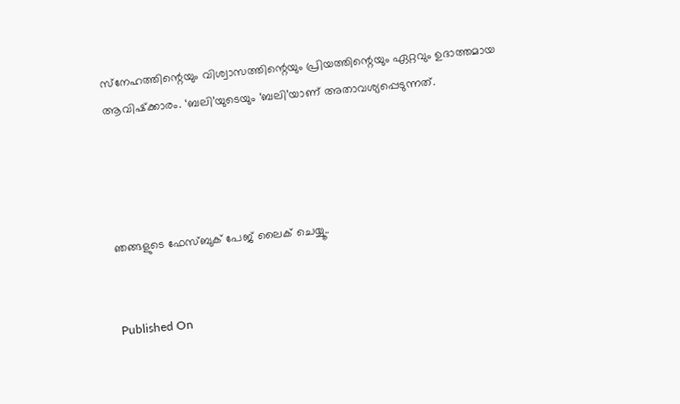സ്‌നേഹത്തിന്റെയും വിശ്വാസത്തിന്റെയും പ്രിയത്തിന്റെയും ഏറ്റവും ഉദാത്തമായ ആവിഷ്‌ക്കാരം. ‘ബലി’യുടെയും ‘ബലി’യാണ് അതാവശ്യപ്പെടുന്നത്.




ഞങ്ങളുടെ ഫേസ്ബുക് പേജ് ലൈക് ചെയ്യൂ..


Published On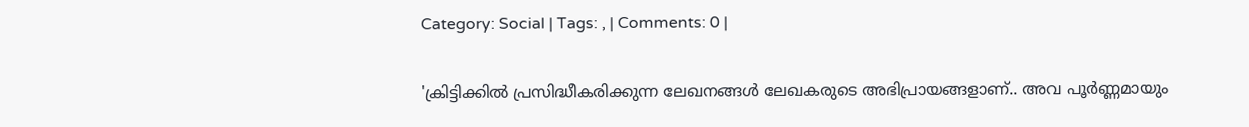Category: Social | Tags: , | Comments: 0 |

'ക്രിട്ടിക്കില്‍ പ്രസിദ്ധീകരിക്കുന്ന ലേഖനങ്ങള്‍ ലേഖകരുടെ അഭിപ്രായങ്ങളാണ്.. അവ പൂര്‍ണ്ണമായും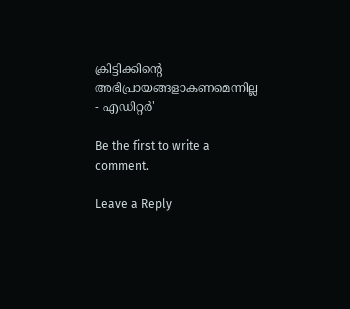ക്രിട്ടിക്കിന്റെ അഭിപ്രായങ്ങളാകണമെന്നില്ല - എഡിറ്റര്‍'

Be the first to write a comment.

Leave a Reply